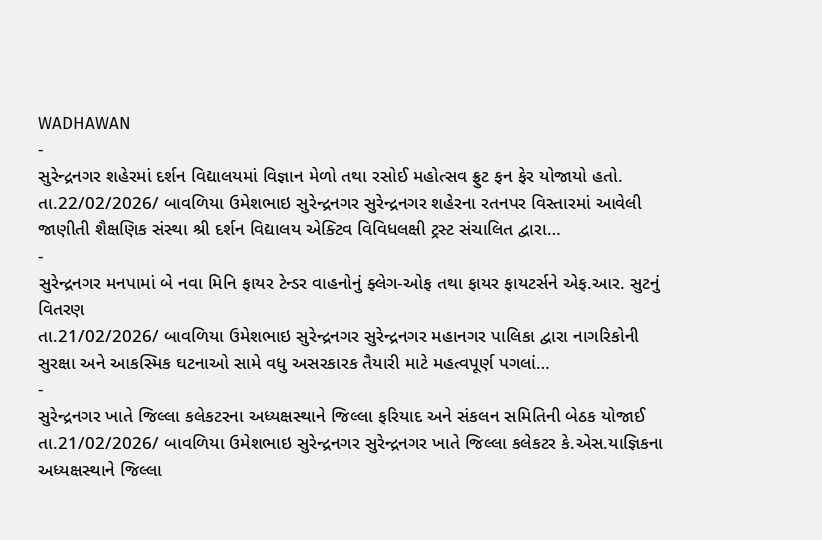WADHAWAN
-
સુરેન્દ્રનગર શહેરમાં દર્શન વિદ્યાલયમાં વિજ્ઞાન મેળો તથા રસોઈ મહોત્સવ ફ્રુટ ફન ફેર યોજાયો હતો.
તા.22/02/2026/ બાવળિયા ઉમેશભાઇ સુરેન્દ્રનગર સુરેન્દ્રનગર શહેરના રતનપર વિસ્તારમાં આવેલી જાણીતી શૈક્ષણિક સંસ્થા શ્રી દર્શન વિદ્યાલય એક્ટિવ વિવિધલક્ષી ટ્રસ્ટ સંચાલિત દ્વારા…
-
સુરેન્દ્રનગર મનપામાં બે નવા મિનિ ફાયર ટેન્ડર વાહનોનું ફ્લેગ-ઓફ તથા ફાયર ફાયટર્સને એફ.આર. સુટનું વિતરણ
તા.21/02/2026/ બાવળિયા ઉમેશભાઇ સુરેન્દ્રનગર સુરેન્દ્રનગર મહાનગર પાલિકા દ્વારા નાગરિકોની સુરક્ષા અને આકસ્મિક ઘટનાઓ સામે વધુ અસરકારક તૈયારી માટે મહત્વપૂર્ણ પગલાં…
-
સુરેન્દ્રનગર ખાતે જિલ્લા કલેકટરના અધ્યક્ષસ્થાને જિલ્લા ફરિયાદ અને સંકલન સમિતિની બેઠક યોજાઈ
તા.21/02/2026/ બાવળિયા ઉમેશભાઇ સુરેન્દ્રનગર સુરેન્દ્રનગર ખાતે જિલ્લા કલેકટર કે.એસ.યાજ્ઞિકના અધ્યક્ષસ્થાને જિલ્લા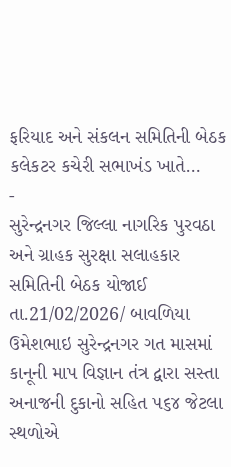ફરિયાદ અને સંકલન સમિતિની બેઠક કલેકટર કચેરી સભાખંડ ખાતે…
-
સુરેન્દ્રનગર જિલ્લા નાગરિક પુરવઠા અને ગ્રાહક સુરક્ષા સલાહકાર સમિતિની બેઠક યોજાઈ
તા.21/02/2026/ બાવળિયા ઉમેશભાઇ સુરેન્દ્રનગર ગત માસમાં કાનૂની માપ વિજ્ઞાન તંત્ર દ્વારા સસ્તા અનાજની દુકાનો સહિત ૫૬૪ જેટલા સ્થળોએ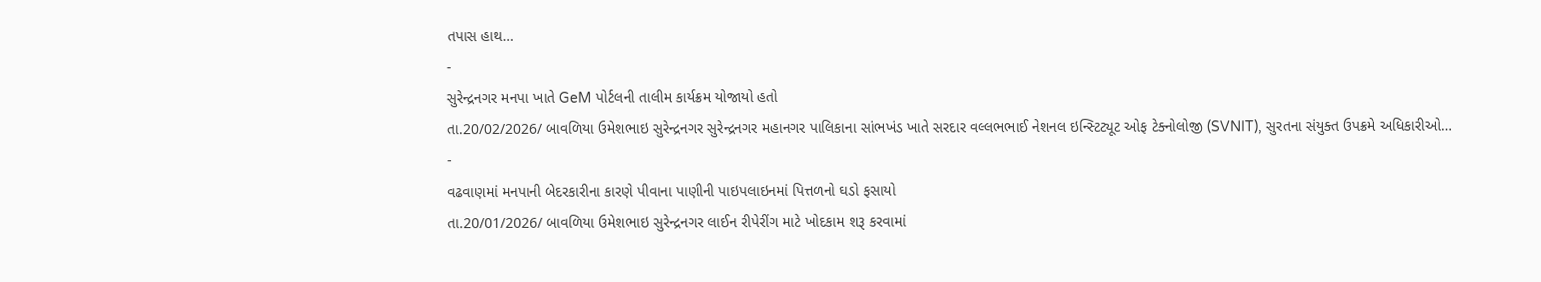તપાસ હાથ…
-
સુરેન્દ્રનગર મનપા ખાતે GeM પોર્ટલની તાલીમ કાર્યક્રમ યોજાયો હતો
તા.20/02/2026/ બાવળિયા ઉમેશભાઇ સુરેન્દ્રનગર સુરેન્દ્રનગર મહાનગર પાલિકાના સાંભખંડ ખાતે સરદાર વલ્લભભાઈ નેશનલ ઇન્સ્ટિટ્યૂટ ઓફ ટેક્નોલોજી (SVNIT), સુરતના સંયુક્ત ઉપક્રમે અધિકારીઓ…
-
વઢવાણમાં મનપાની બેદરકારીના કારણે પીવાના પાણીની પાઇપલાઇનમાં પિત્તળનો ઘડો ફસાયો
તા.20/01/2026/ બાવળિયા ઉમેશભાઇ સુરેન્દ્રનગર લાઈન રીપેરીંગ માટે ખોદકામ શરૂ કરવામાં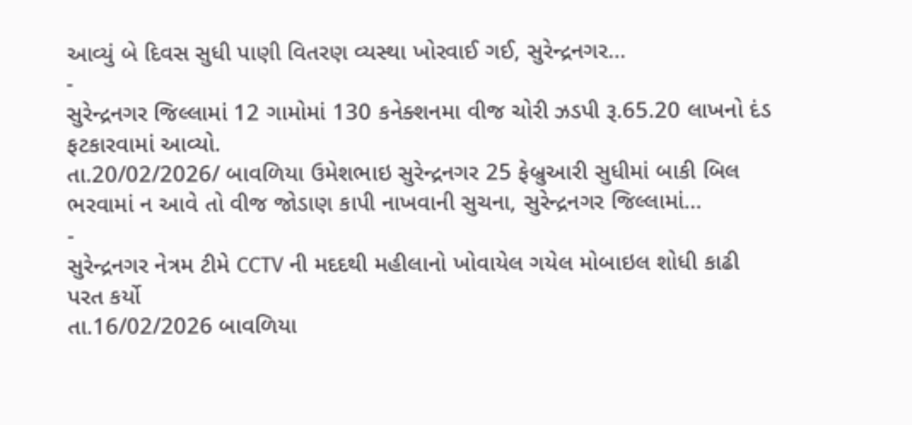આવ્યું બે દિવસ સુધી પાણી વિતરણ વ્યસ્થા ખોરવાઈ ગઈ, સુરેન્દ્રનગર…
-
સુરેન્દ્રનગર જિલ્લામાં 12 ગામોમાં 130 કનેક્શનમા વીજ ચોરી ઝડપી રૂ.65.20 લાખનો દંડ ફટકારવામાં આવ્યો.
તા.20/02/2026/ બાવળિયા ઉમેશભાઇ સુરેન્દ્રનગર 25 ફેબ્રુઆરી સુધીમાં બાકી બિલ ભરવામાં ન આવે તો વીજ જોડાણ કાપી નાખવાની સુચના, સુરેન્દ્રનગર જિલ્લામાં…
-
સુરેન્દ્રનગર નેત્રમ ટીમે CCTV ની મદદથી મહીલાનો ખોવાયેલ ગયેલ મોબાઇલ શોધી કાઢી પરત કર્યો
તા.16/02/2026 બાવળિયા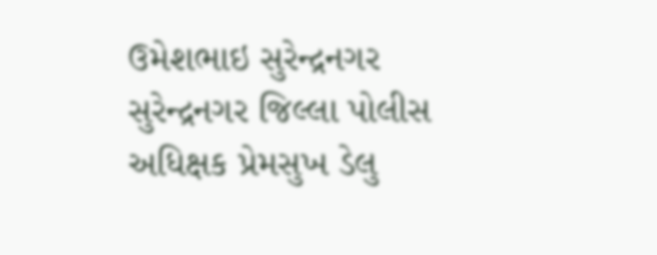ઉમેશભાઇ સુરેન્દ્રનગર સુરેન્દ્રનગર જિલ્લા પોલીસ અધિક્ષક પ્રેમસુખ ડેલુ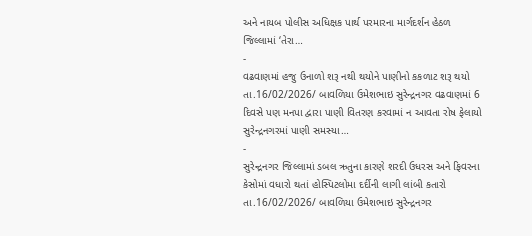અને નાયબ પોલીસ અધિક્ષક પાર્થ પરમારના માર્ગદર્શન હેઠળ જિલ્લામાં ‘તેરા…
-
વઢવાણમાં હજુ ઉનાળો શરૂ નથી થયોને પાણીનો કકળાટ શરૂ થયો
તા.16/02/2026/ બાવળિયા ઉમેશભાઇ સુરેન્દ્રનગર વઢવાણમાં 6 દિવસે પણ મનપા દ્વારા પાણી વિતરણ કરવામાં ન આવતા રોષ ફેલાયો સુરેન્દ્રનગરમાં પાણી સમસ્યા…
-
સુરેન્દ્રનગર જિલ્લામાં ડબલ ઋતુના કારણે શરદી ઉધરસ અને ફિવરના કેસોમાં વધારો થતાં હોસ્પિટલોમા દર્દીની લાગી લાંબી કતારો
તા.16/02/2026/ બાવળિયા ઉમેશભાઇ સુરેન્દ્રનગર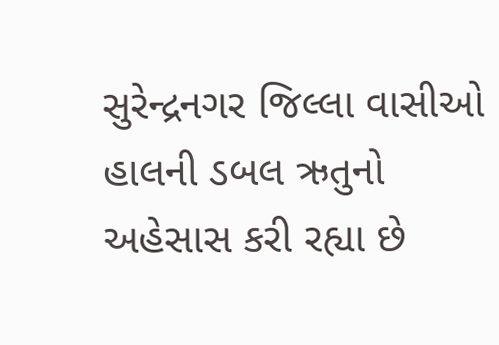સુરેન્દ્રનગર જિલ્લા વાસીઓ હાલની ડબલ ઋતુનો અહેસાસ કરી રહ્યા છે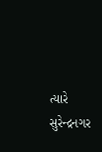ત્યારે સુરેન્દ્રનગર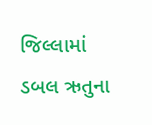જિલ્લામાં ડબલ ઋતુના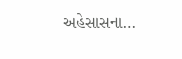અહેસાસના…